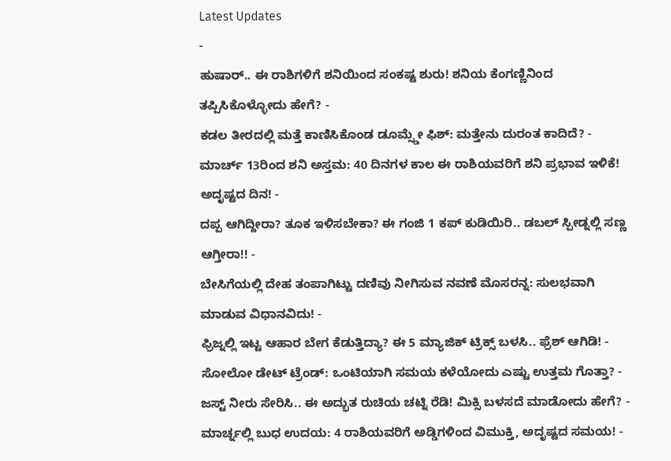Latest Updates
-
ಹುಷಾರ್.. ಈ ರಾಶಿಗಳಿಗೆ ಶನಿಯಿಂದ ಸಂಕಷ್ಟ ಶುರು! ಶನಿಯ ಕೆಂಗಣ್ಣಿನಿಂದ ತಪ್ಪಿಸಿಕೊಳ್ಳೋದು ಹೇಗೆ? -
ಕಡಲ ತೀರದಲ್ಲಿ ಮತ್ತೆ ಕಾಣಿಸಿಕೊಂಡ ಡೂಮ್ಸ್ಡೇ ಫಿಶ್: ಮತ್ತೇನು ದುರಂತ ಕಾದಿದೆ? -
ಮಾರ್ಚ್ 13ರಿಂದ ಶನಿ ಅಸ್ತಮ: 40 ದಿನಗಳ ಕಾಲ ಈ ರಾಶಿಯವರಿಗೆ ಶನಿ ಪ್ರಭಾವ ಇಳಿಕೆ! ಅದೃಷ್ಟದ ದಿನ! -
ದಪ್ಪ ಆಗಿದ್ದೀರಾ? ತೂಕ ಇಳಿಸಬೇಕಾ? ಈ ಗಂಜಿ 1 ಕಪ್ ಕುಡಿಯಿರಿ.. ಡಬಲ್ ಸ್ಪೀಡ್ನಲ್ಲಿ ಸಣ್ಣ ಆಗ್ತೀರಾ!! -
ಬೇಸಿಗೆಯಲ್ಲಿ ದೇಹ ತಂಪಾಗಿಟ್ಟು ದಣಿವು ನೀಗಿಸುವ ನವಣೆ ಮೊಸರನ್ನ: ಸುಲಭವಾಗಿ ಮಾಡುವ ವಿಧಾನವಿದು! -
ಫ್ರಿಜ್ನಲ್ಲಿ ಇಟ್ಟ ಆಹಾರ ಬೇಗ ಕೆಡುತ್ತಿದ್ಯಾ? ಈ 5 ಮ್ಯಾಜಿಕ್ ಟ್ರಿಕ್ಸ್ ಬಳಸಿ.. ಫ್ರೆಶ್ ಆಗಿಡಿ! -
ಸೋಲೋ ಡೇಟ್ ಟ್ರೆಂಡ್: ಒಂಟಿಯಾಗಿ ಸಮಯ ಕಳೆಯೋದು ಎಷ್ಟು ಉತ್ತಮ ಗೊತ್ತಾ? -
ಜಸ್ಟ್ ನೀರು ಸೇರಿಸಿ.. ಈ ಅದ್ಭುತ ರುಚಿಯ ಚಟ್ನಿ ರೆಡಿ! ಮಿಕ್ಸಿ ಬಳಸದೆ ಮಾಡೋದು ಹೇಗೆ? -
ಮಾರ್ಚ್ನಲ್ಲಿ ಬುಧ ಉದಯ: 4 ರಾಶಿಯವರಿಗೆ ಅಡ್ಡಿಗಳಿಂದ ವಿಮುಕ್ತಿ, ಅದೃಷ್ಟದ ಸಮಯ! -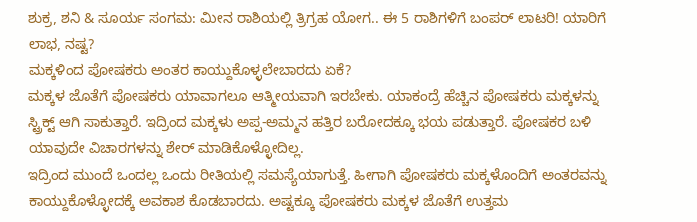ಶುಕ್ರ, ಶನಿ & ಸೂರ್ಯ ಸಂಗಮ: ಮೀನ ರಾಶಿಯಲ್ಲಿ ತ್ರಿಗ್ರಹ ಯೋಗ.. ಈ 5 ರಾಶಿಗಳಿಗೆ ಬಂಪರ್ ಲಾಟರಿ! ಯಾರಿಗೆ ಲಾಭ, ನಷ್ಟ?
ಮಕ್ಕಳಿಂದ ಪೋಷಕರು ಅಂತರ ಕಾಯ್ದುಕೊಳ್ಳಲೇಬಾರದು ಏಕೆ?
ಮಕ್ಕಳ ಜೊತೆಗೆ ಪೋಷಕರು ಯಾವಾಗಲೂ ಆತ್ಮೀಯವಾಗಿ ಇರಬೇಕು. ಯಾಕಂದ್ರೆ ಹೆಚ್ಚಿನ ಪೋಷಕರು ಮಕ್ಕಳನ್ನು ಸ್ಟ್ರಿಕ್ಟ್ ಆಗಿ ಸಾಕುತ್ತಾರೆ. ಇದ್ರಿಂದ ಮಕ್ಕಳು ಅಪ್ಪ-ಅಮ್ಮನ ಹತ್ತಿರ ಬರೋದಕ್ಕೂ ಭಯ ಪಡುತ್ತಾರೆ. ಪೋಷಕರ ಬಳಿ ಯಾವುದೇ ವಿಚಾರಗಳನ್ನು ಶೇರ್ ಮಾಡಿಕೊಳ್ಳೋದಿಲ್ಲ.
ಇದ್ರಿಂದ ಮುಂದೆ ಒಂದಲ್ಲ ಒಂದು ರೀತಿಯಲ್ಲಿ ಸಮಸ್ಯೆಯಾಗುತ್ತೆ. ಹೀಗಾಗಿ ಪೋಷಕರು ಮಕ್ಕಳೊಂದಿಗೆ ಅಂತರವನ್ನು ಕಾಯ್ದುಕೊಳ್ಳೋದಕ್ಕೆ ಅವಕಾಶ ಕೊಡಬಾರದು. ಅಷ್ಟಕ್ಕೂ ಪೋಷಕರು ಮಕ್ಕಳ ಜೊತೆಗೆ ಉತ್ತಮ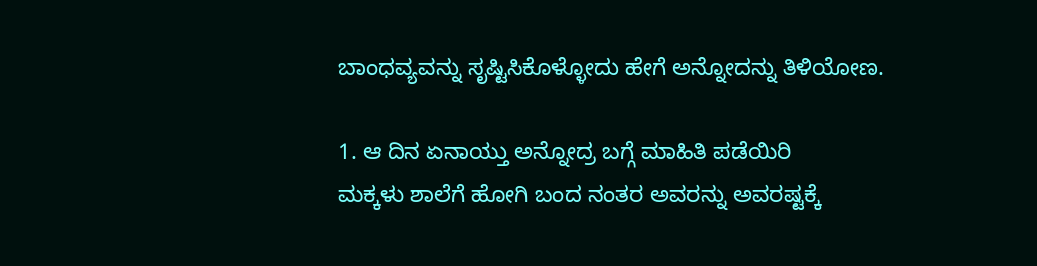ಬಾಂಧವ್ಯವನ್ನು ಸೃಷ್ಟಿಸಿಕೊಳ್ಳೋದು ಹೇಗೆ ಅನ್ನೋದನ್ನು ತಿಳಿಯೋಣ.

1. ಆ ದಿನ ಏನಾಯ್ತು ಅನ್ನೋದ್ರ ಬಗ್ಗೆ ಮಾಹಿತಿ ಪಡೆಯಿರಿ
ಮಕ್ಕಳು ಶಾಲೆಗೆ ಹೋಗಿ ಬಂದ ನಂತರ ಅವರನ್ನು ಅವರಷ್ಟಕ್ಕೆ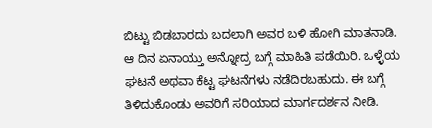ಬಿಟ್ಟು ಬಿಡಬಾರದು ಬದಲಾಗಿ ಅವರ ಬಳಿ ಹೋಗಿ ಮಾತನಾಡಿ. ಆ ದಿನ ಏನಾಯ್ತು ಅನ್ನೋದ್ರ ಬಗ್ಗೆ ಮಾಹಿತಿ ಪಡೆಯಿರಿ. ಒಳ್ಳೆಯ ಘಟನೆ ಅಥವಾ ಕೆಟ್ಟ ಘಟನೆಗಳು ನಡೆದಿರಬಹುದು. ಈ ಬಗ್ಗೆ ತಿಳಿದುಕೊಂಡು ಅವರಿಗೆ ಸರಿಯಾದ ಮಾರ್ಗದರ್ಶನ ನೀಡಿ.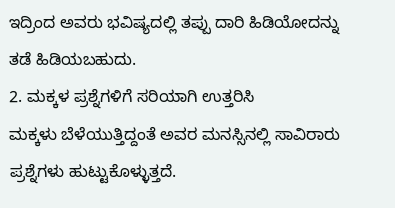ಇದ್ರಿಂದ ಅವರು ಭವಿಷ್ಯದಲ್ಲಿ ತಪ್ಪು ದಾರಿ ಹಿಡಿಯೋದನ್ನು ತಡೆ ಹಿಡಿಯಬಹುದು.
2. ಮಕ್ಕಳ ಪ್ರಶ್ನೆಗಳಿಗೆ ಸರಿಯಾಗಿ ಉತ್ತರಿಸಿ
ಮಕ್ಕಳು ಬೆಳೆಯುತ್ತಿದ್ದಂತೆ ಅವರ ಮನಸ್ಸಿನಲ್ಲಿ ಸಾವಿರಾರು ಪ್ರಶ್ನೆಗಳು ಹುಟ್ಟುಕೊಳ್ಳುತ್ತದೆ.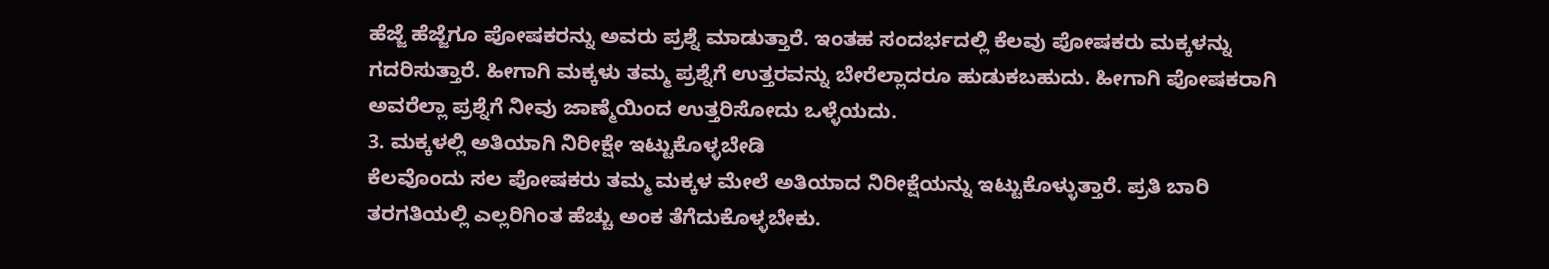ಹೆಜ್ಜೆ ಹೆಜ್ಜೆಗೂ ಪೋಷಕರನ್ನು ಅವರು ಪ್ರಶ್ನೆ ಮಾಡುತ್ತಾರೆ. ಇಂತಹ ಸಂದರ್ಭದಲ್ಲಿ ಕೆಲವು ಪೋಷಕರು ಮಕ್ಕಳನ್ನು ಗದರಿಸುತ್ತಾರೆ. ಹೀಗಾಗಿ ಮಕ್ಕಳು ತಮ್ಮ ಪ್ರಶ್ನೆಗೆ ಉತ್ತರವನ್ನು ಬೇರೆಲ್ಲಾದರೂ ಹುಡುಕಬಹುದು. ಹೀಗಾಗಿ ಪೋಷಕರಾಗಿ ಅವರೆಲ್ಲಾ ಪ್ರಶ್ನೆಗೆ ನೀವು ಜಾಣ್ಮೆಯಿಂದ ಉತ್ತರಿಸೋದು ಒಳ್ಳೆಯದು.
3. ಮಕ್ಕಳಲ್ಲಿ ಅತಿಯಾಗಿ ನಿರೀಕ್ಷೇ ಇಟ್ಟುಕೊಳ್ಳಬೇಡಿ
ಕೆಲವೊಂದು ಸಲ ಪೋಷಕರು ತಮ್ಮ ಮಕ್ಕಳ ಮೇಲೆ ಅತಿಯಾದ ನಿರೀಕ್ಷೆಯನ್ನು ಇಟ್ಟುಕೊಳ್ಳುತ್ತಾರೆ. ಪ್ರತಿ ಬಾರಿ ತರಗತಿಯಲ್ಲಿ ಎಲ್ಲರಿಗಿಂತ ಹೆಚ್ಚು ಅಂಕ ತೆಗೆದುಕೊಳ್ಳಬೇಕು.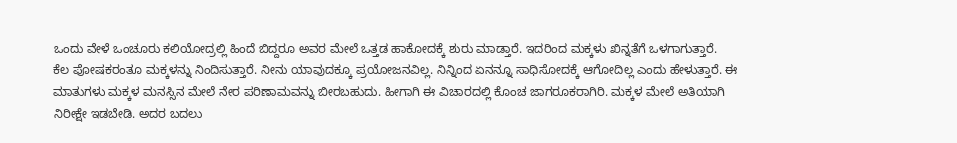ಒಂದು ವೇಳೆ ಒಂಚೂರು ಕಲಿಯೋದ್ರಲ್ಲಿ ಹಿಂದೆ ಬಿದ್ದರೂ ಅವರ ಮೇಲೆ ಒತ್ತಡ ಹಾಕೋದಕ್ಕೆ ಶುರು ಮಾಡ್ತಾರೆ. ಇದರಿಂದ ಮಕ್ಕಳು ಖಿನ್ನತೆಗೆ ಒಳಗಾಗುತ್ತಾರೆ.
ಕೆಲ ಪೋಷಕರಂತೂ ಮಕ್ಕಳನ್ನು ನಿಂದಿಸುತ್ತಾರೆ. ನೀನು ಯಾವುದಕ್ಕೂ ಪ್ರಯೋಜನವಿಲ್ಲ. ನಿನ್ನಿಂದ ಏನನ್ನೂ ಸಾಧಿಸೋದಕ್ಕೆ ಆಗೋದಿಲ್ಲ ಎಂದು ಹೇಳುತ್ತಾರೆ. ಈ ಮಾತುಗಳು ಮಕ್ಕಳ ಮನಸ್ಸಿನ ಮೇಲೆ ನೇರ ಪರಿಣಾಮವನ್ನು ಬೀರಬಹುದು. ಹೀಗಾಗಿ ಈ ವಿಚಾರದಲ್ಲಿ ಕೊಂಚ ಜಾಗರೂಕರಾಗಿರಿ. ಮಕ್ಕಳ ಮೇಲೆ ಅತಿಯಾಗಿ ನಿರೀಕ್ಷೇ ಇಡಬೇಡಿ. ಅದರ ಬದಲು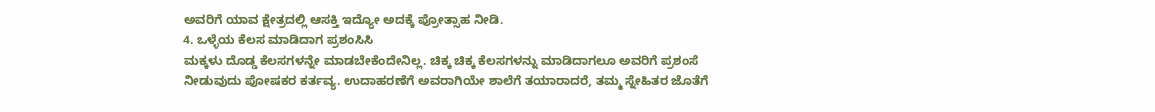ಅವರಿಗೆ ಯಾವ ಕ್ಷೇತ್ರದಲ್ಲಿ ಆಸಕ್ತಿ ಇದ್ಯೋ ಅದಕ್ಕೆ ಪ್ರೋತ್ಸಾಹ ನೀಡಿ.
4. ಒಳ್ಳೆಯ ಕೆಲಸ ಮಾಡಿದಾಗ ಪ್ರಶಂಸಿಸಿ
ಮಕ್ಕಳು ದೊಡ್ಡ ಕೆಲಸಗಳನ್ನೇ ಮಾಡಬೇಕೆಂದೇನಿಲ್ಲ. ಚಿಕ್ಕ ಚಿಕ್ಕ ಕೆಲಸಗಳನ್ನು ಮಾಡಿದಾಗಲೂ ಅವರಿಗೆ ಪ್ರಶಂಸೆ ನೀಡುವುದು ಪೋಷಕರ ಕರ್ತವ್ಯ. ಉದಾಹರಣೆಗೆ ಅವರಾಗಿಯೇ ಶಾಲೆಗೆ ತಯಾರಾದರೆ, ತಮ್ಮ ಸ್ನೇಹಿತರ ಜೊತೆಗೆ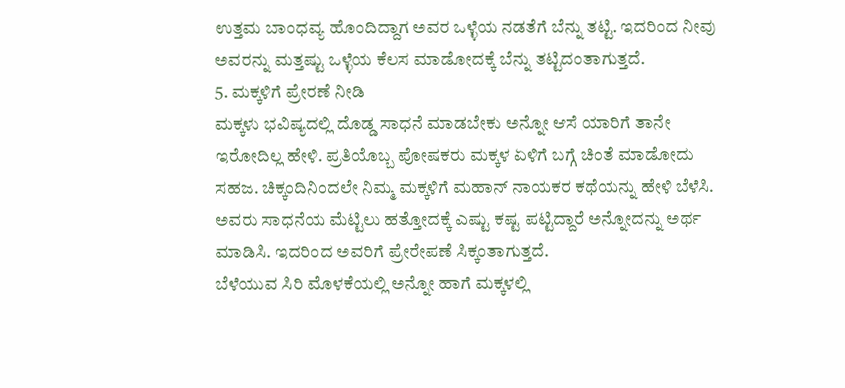ಉತ್ತಮ ಬಾಂಧವ್ಯ ಹೊಂದಿದ್ದಾಗ ಅವರ ಒಳ್ಳೆಯ ನಡತೆಗೆ ಬೆನ್ನು ತಟ್ಟಿ. ಇದರಿಂದ ನೀವು ಅವರನ್ನು ಮತ್ತಷ್ಟು ಒಳ್ಳೆಯ ಕೆಲಸ ಮಾಡೋದಕ್ಕೆ ಬೆನ್ನು ತಟ್ಟಿದಂತಾಗುತ್ತದೆ.
5. ಮಕ್ಕಳಿಗೆ ಪ್ರೇರಣೆ ನೀಡಿ
ಮಕ್ಕಳು ಭವಿಷ್ಯದಲ್ಲಿ ದೊಡ್ಡ ಸಾಧನೆ ಮಾಡಬೇಕು ಅನ್ನೋ ಆಸೆ ಯಾರಿಗೆ ತಾನೇ ಇರೋದಿಲ್ಲ ಹೇಳಿ. ಪ್ರತಿಯೊಬ್ಬ ಪೋಷಕರು ಮಕ್ಕಳ ಏಳಿಗೆ ಬಗ್ಗೆ ಚಿಂತೆ ಮಾಡೋದು ಸಹಜ. ಚಿಕ್ಕಂದಿನಿಂದಲೇ ನಿಮ್ಮ ಮಕ್ಕಳಿಗೆ ಮಹಾನ್ ನಾಯಕರ ಕಥೆಯನ್ನು ಹೇಳಿ ಬೆಳೆಸಿ. ಅವರು ಸಾಧನೆಯ ಮೆಟ್ಟಿಲು ಹತ್ತೋದಕ್ಕೆ ಎಷ್ಟು ಕಷ್ಟ ಪಟ್ಟಿದ್ದಾರೆ ಅನ್ನೋದನ್ನು ಅರ್ಥ ಮಾಡಿಸಿ. ಇದರಿಂದ ಅವರಿಗೆ ಪ್ರೇರೇಪಣೆ ಸಿಕ್ಕಂತಾಗುತ್ತದೆ.
ಬೆಳೆಯುವ ಸಿರಿ ಮೊಳಕೆಯಲ್ಲಿ ಅನ್ನೋ ಹಾಗೆ ಮಕ್ಕಳಲ್ಲಿ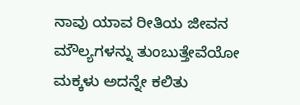ನಾವು ಯಾವ ರೀತಿಯ ಜೀವನ ಮೌಲ್ಯಗಳನ್ನು ತುಂಬುತ್ತೇವೆಯೋ ಮಕ್ಕಳು ಅದನ್ನೇ ಕಲಿತು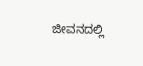ಜೀವನದಲ್ಲಿ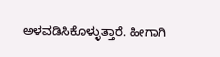ಅಳವಡಿಸಿಕೊಳ್ಳುತ್ತಾರೆ. ಹೀಗಾಗಿ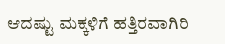ಆದಷ್ಟು ಮಕ್ಕಳಿಗೆ ಹತ್ತಿರವಾಗಿರಿ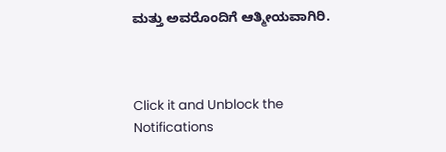ಮತ್ತು ಅವರೊಂದಿಗೆ ಆತ್ಮೀಯವಾಗಿರಿ.



Click it and Unblock the Notifications